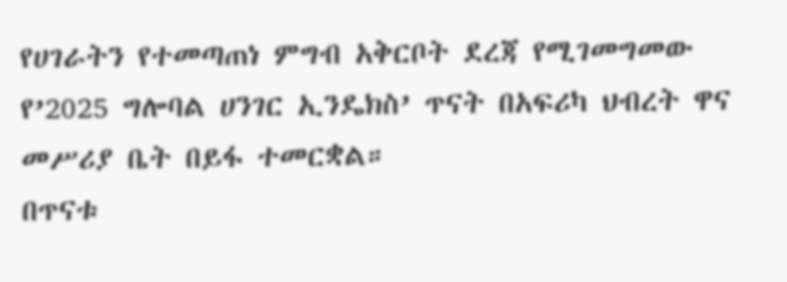የሀገራትን የተመጣጠነ ምግብ አቅርቦት ደረጃ የሚገመግመው የ’2025 ግሎባል ሀንገር ኢንዴክስ’ ጥናት በአፍሪካ ህብረት ዋና መሥሪያ ቤት በይፋ ተመርቋል።
በጥናቱ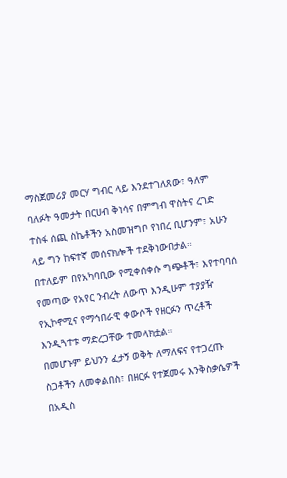ማስጀመሪያ መርሃ ግብር ላይ እንደተገለጸው፣ ዓለም ባለፉት ዓመታት በርሀብ ቅነሳና በምግብ ዋስትና ረገድ ተስፋ ሰጪ ስኬቶችን አስመዝግቦ የነበረ ቢሆንም፣ አሁን ላይ ግን ከፍተኛ መሰናክሎች ተደቅነውበታል።
በተለይም በየአካባቢው የሚቀሰቀሱ ግጭቶች፣ እየተባባሰ የመጣው የአየር ንብረት ለውጥ እንዲሁም ተያያዥ የኢኮኖሚና የማኅበራዊ ቀውሶች የዘርፉን ጥረቶች እንዲጓተቱ ማድረጋቸው ተመላክቷል።
በመሆኑም ይህንን ፈታኝ ወቅት ለማለፍና የተጋረጡ ስጋቶችን ለመቀልበስ፣ በዘርፉ የተጀመሩ እንቅስቃሴዎች በአዲስ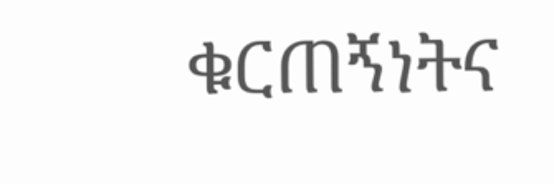ቁርጠኝነትና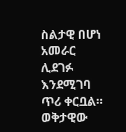ስልታዊ በሆነ አመራር ሊደገፉ እንደሚገባ ጥሪ ቀርቧል።
ወቅታዊው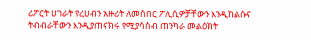ሪፖርት ሀገራት የረሀብን አዙሪት ለመስበር ፖሊሲዎቻቸውን እንዲከልሱና ትብብራቸውን እንዲያጠናክሩ የሚያሳስብ ጠንካራ መልዕክት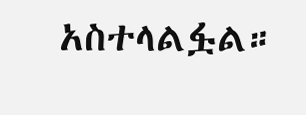አስተላልፏል።